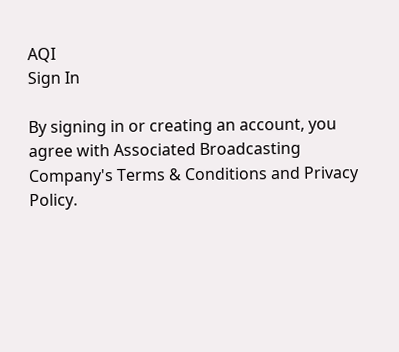AQI
Sign In

By signing in or creating an account, you agree with Associated Broadcasting Company's Terms & Conditions and Privacy Policy.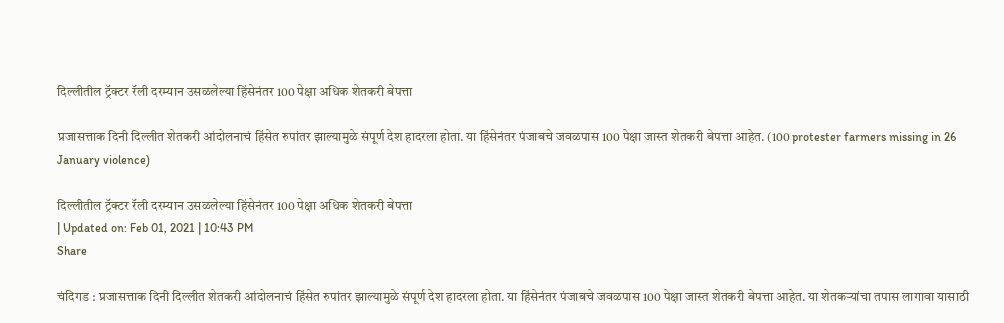दिल्लीतील ट्रॅक्टर रॅली दरम्यान उसळलेल्या हिंसेनंतर 100 पेक्षा अधिक शेतकरी बेपत्ता

प्रजासत्ताक दिनी दिल्लीत शेतकरी आंदोलनाचं हिंसेत रुपांतर झाल्यामुळे संपूर्ण देश हादरला होता. या हिंसेनंतर पंजाबचे जवळपास 100 पेक्षा जास्त शेतकरी बेपत्ता आहेत. (100 protester farmers missing in 26 January violence)

दिल्लीतील ट्रॅक्टर रॅली दरम्यान उसळलेल्या हिंसेनंतर 100 पेक्षा अधिक शेतकरी बेपत्ता
| Updated on: Feb 01, 2021 | 10:43 PM
Share

चंदिगड : प्रजासत्ताक दिनी दिल्लीत शेतकरी आंदोलनाचं हिंसेत रुपांतर झाल्यामुळे संपूर्ण देश हादरला होता. या हिंसेनंतर पंजाबचे जवळपास 100 पेक्षा जास्त शेतकरी बेपत्ता आहेत. या शेतकऱ्यांचा तपास लागावा यासाठी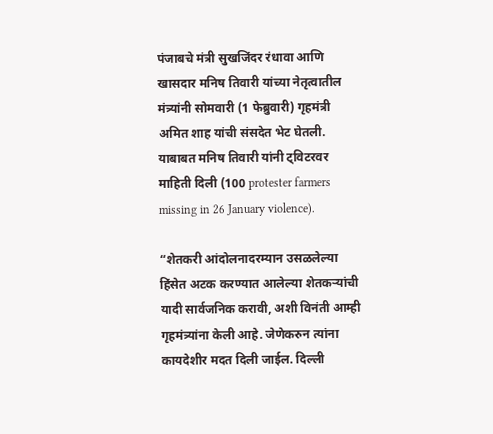पंजाबचे मंत्री सुखजिंदर रंधावा आणि खासदार मनिष तिवारी यांच्या नेतृत्वातील मंत्र्यांनी सोमवारी (1 फेब्रुवारी) गृहमंत्री अमित शाह यांची संसदेत भेट घेतली. याबाबत मनिष तिवारी यांनी ट्विटरवर माहिती दिली (100 protester farmers missing in 26 January violence).

“शेतकरी आंदोलनादरम्यान उसळलेल्या हिंसेत अटक करण्यात आलेल्या शेतकऱ्यांची यादी सार्वजनिक करावी, अशी विनंती आम्ही गृहमंत्र्यांना केली आहे. जेणेकरुन त्यांना कायदेशीर मदत दिली जाईल. दिल्ली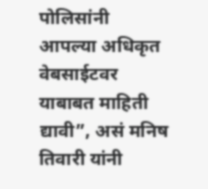पोलिसांनी आपल्या अधिकृत वेबसाईटवर याबाबत माहिती द्यावी”, असं मनिष तिवारी यांनी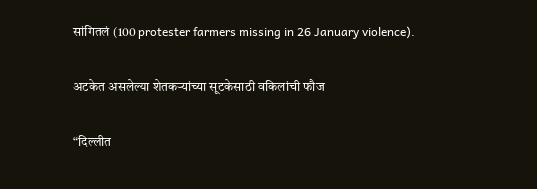सांगितलं (100 protester farmers missing in 26 January violence).

अटकेत असलेल्या शेतकऱ्यांच्या सूटकेसाठी वकिलांची फौज

“दिल्लीत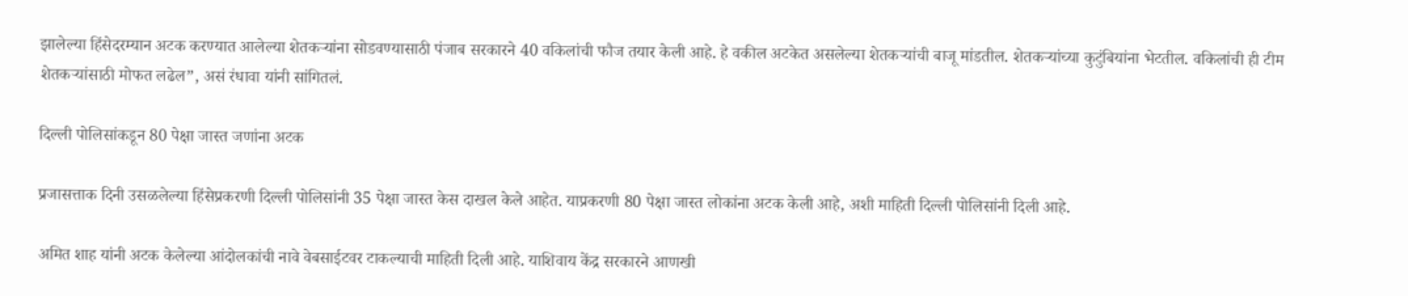झालेल्या हिंसेदरम्यान अटक करण्यात आलेल्या शेतकऱ्यांना सोडवण्यासाठी पंजाब सरकारने 40 वकिलांची फौज तयार केली आहे. हे वकील अटकेत असलेल्या शेतकऱ्यांची बाजू मांडतील. शेतकऱ्यांच्या कुटुंबियांना भेटतील. वकिलांची ही टीम शेतकऱ्यांसाठी मोफत लढेल”, असं रंधावा यांनी सांगितलं.

दिल्ली पोलिसांकडून 80 पेक्षा जास्त जणांना अटक

प्रजासत्ताक दिनी उसळलेल्या हिंसेप्रकरणी दिल्ली पोलिसांनी 35 पेक्षा जास्त केस दाखल केले आहेत. याप्रकरणी 80 पेक्षा जास्त लोकांना अटक केली आहे, अशी माहिती दिल्ली पोलिसांनी दिली आहे.

अमित शाह यांनी अटक केलेल्या आंदोलकांची नावे वेबसाईटवर टाकल्याची माहिती दिली आहे. याशिवाय केंद्र सरकारने आणखी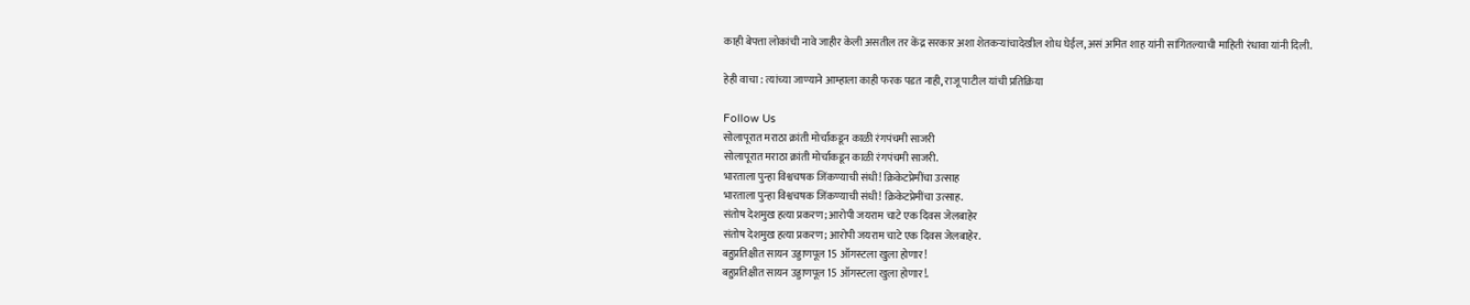काही बेपत्ता लोकांची नावे जाहीर केली असतील तर केंद्र सरकार अशा शेतकऱ्यांचादेखील शोध घेईल, असं अमित शाह यांनी सांगितल्याची माहिती रंधावा यांनी दिली.

हेही वाचा : त्यांच्या जाण्याने आम्हाला काही फरक पडत नाही, राजू पाटील यांची प्रतिक्रिया

Follow Us
सोलापूरात मराठा क्रांती मोर्चाकडून काळी रंगपंचमी साजरी
सोलापूरात मराठा क्रांती मोर्चाकडून काळी रंगपंचमी साजरी.
भारताला पुन्हा विश्वचषक जिंकण्याची संधी! क्रिकेटप्रेमींचा उत्साह
भारताला पुन्हा विश्वचषक जिंकण्याची संधी! क्रिकेटप्रेमींचा उत्साह.
संतोष देशमुख हत्या प्रकरण; आरोपी जयराम चाटे एक दिवस जेलबाहेर
संतोष देशमुख हत्या प्रकरण; आरोपी जयराम चाटे एक दिवस जेलबाहेर.
बहुप्रतिक्षीत सायन उड्डाणपूल 15 ऑगस्टला खुला होणार!
बहुप्रतिक्षीत सायन उड्डाणपूल 15 ऑगस्टला खुला होणार!.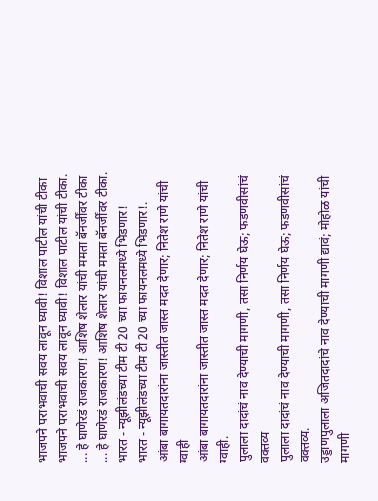भाजपने पराभवाची सवय लावून घ्यावी! विशाल पाटील यांची टीका
भाजपने पराभवाची सवय लावून घ्यावी! विशाल पाटील यांची टीका.
... हे घाणेरडं राजकारण! आशिष शेलार यांची ममता बॅनर्जींवर टीका
... हे घाणेरडं राजकारण! आशिष शेलार यांची ममता बॅनर्जींवर टीका.
भारत - न्यूझीलंडच्या टीम टी 20 च्या फायनलमध्ये भिडणार!
भारत - न्यूझीलंडच्या टीम टी 20 च्या फायनलमध्ये भिडणार!.
आंबा बागायतदारांना जास्तीत जास्त मदत देणार; नितेश राणे यांची ग्वाही
आंबा बागायतदारांना जास्तीत जास्त मदत देणार; नितेश राणे यांची ग्वाही.
पुलाला दादांचं नाव देण्याची मागणी, तसा निर्णय घेऊ; फडणवीसांचं वक्तव्य
पुलाला दादांचं नाव देण्याची मागणी, तसा निर्णय घेऊ; फडणवीसांचं वक्तव्य.
उड्डाणपुलाला अजितदादांचे नाव देण्याची मागणी द्यावं; मोहोळ यांची मागणी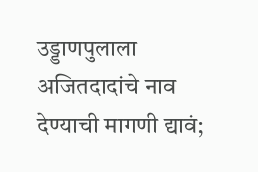उड्डाणपुलाला अजितदादांचे नाव देण्याची मागणी द्यावं;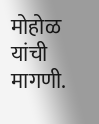मोहोळ यांची मागणी.